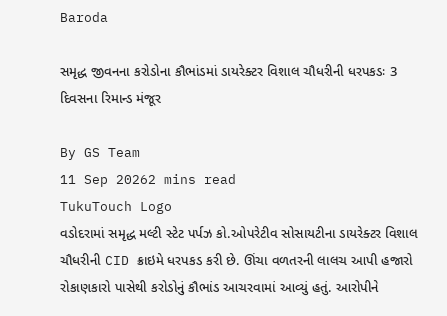Baroda

સમૃદ્ધ જીવનના કરોડોના કૌભાંડમાં ડાયરેક્ટર વિશાલ ચૌધરીની ધરપકડઃ 3 દિવસના રિમાન્ડ મંજૂર

By GS Team
11 Sep 20262 mins read
TukuTouch Logo
વડોદરામાં સમૃદ્ધ મલ્ટી સ્ટેટ પર્પઝ કો.ઓપરેટીવ સોસાયટીના ડાયરેક્ટર વિશાલ ચૌધરીની CID ક્રાઇમે ધરપકડ કરી છે. ઊંચા વળતરની લાલચ આપી હજારો રોકાણકારો પાસેથી કરોડોનું કૌભાંડ આચરવામાં આવ્યું હતું. આરોપીને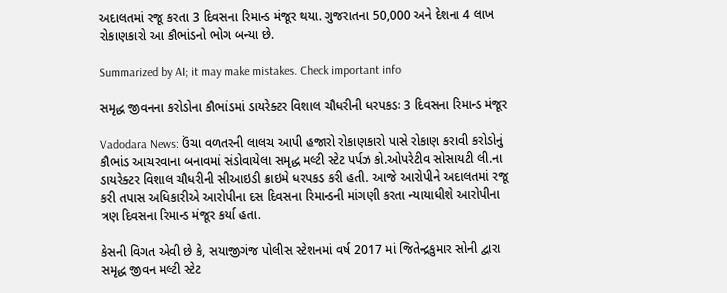અદાલતમાં રજૂ કરતા 3 દિવસના રિમાન્ડ મંજૂર થયા. ગુજરાતના 50,000 અને દેશના 4 લાખ રોકાણકારો આ કૌભાંડનો ભોગ બન્યા છે.

Summarized by AI; it may make mistakes. Check important info

સમૃદ્ધ જીવનના કરોડોના કૌભાંડમાં ડાયરેક્ટર વિશાલ ચૌધરીની ધરપકડઃ 3 દિવસના રિમાન્ડ મંજૂર

Vadodara News: ઉંચા વળતરની લાલચ આપી હજારો રોકાણકારો પાસે રોકાણ કરાવી કરોડોનું કૌભાંડ આચરવાના બનાવમાં સંડોવાયેલા સમૃદ્ધ મલ્ટી સ્ટેટ પર્પઝ કો.ઓપરેટીવ સોસાયટી લી.ના ડાયરેક્ટર વિશાલ ચૌધરીની સીઆઇડી ક્રાઇમે ધરપકડ કરી હતી. આજે આરોપીને અદાલતમાં રજૂ કરી તપાસ અધિકારીએ આરોપીના દસ દિવસના રિમાન્ડની માંગણી કરતા ન્યાયાધીશે આરોપીના ત્રણ દિવસના રિમાન્ડ મંજૂર કર્યા હતા.

કેસની વિગત એવી છે કે, સયાજીગંજ પોલીસ સ્ટેશનમાં વર્ષ 2017 માં જિતેન્દ્રકુમાર સોની દ્વારા સમૃદ્ધ જીવન મલ્ટી સ્ટેટ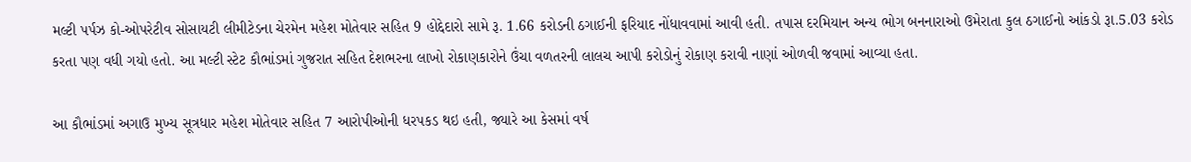મલ્ટી પર્પઝ કો-ઓપરેટીવ સોસાયટી લીમીટેડના ચેરમેન મહેશ મોતેવાર સહિત 9 હોદ્દેદારો સામે રૂ. 1.66 કરોડની ઠગાઈની ફરિયાદ નોંધાવવામાં આવી હતી. તપાસ દરમિયાન અન્ય ભોગ બનનારાઓ ઉમેરાતા કુલ ઠગાઈનો આંકડો રૂા.5.03 કરોડ કરતા પણ વધી ગયો હતો. આ મલ્ટી સ્ટેટ કૌભાંડમાં ગુજરાત સહિત દેશભરના લાખો રોકાણકારોને ઉંચા વળતરની લાલચ આપી કરોડોનું રોકાણ કરાવી નાણાં ઓળવી જવામાં આવ્યા હતા.

આ કૌભાંડમાં અગાઉ મુખ્ય સૂત્રધાર મહેશ મોતેવાર સહિત 7 આરોપીઓની ધરપકડ થઇ હતી, જ્યારે આ કેસમાં વર્ષ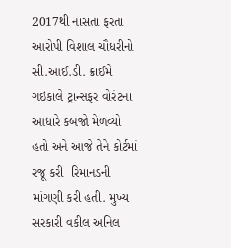2017થી નાસતા ફરતા આરોપી વિશાલ ચૌધરીનો સી.આઈ.ડી. ક્રાઈમે ગઇકાલે ટ્રાન્સફર વોરંટના આધારે કબજો મેળવ્યો હતો અને આજે તેને કોર્ટમાં રજૂ કરી  રિમાનડની માંગણી કરી હતી. મુખ્ય સરકારી વકીલ અનિલ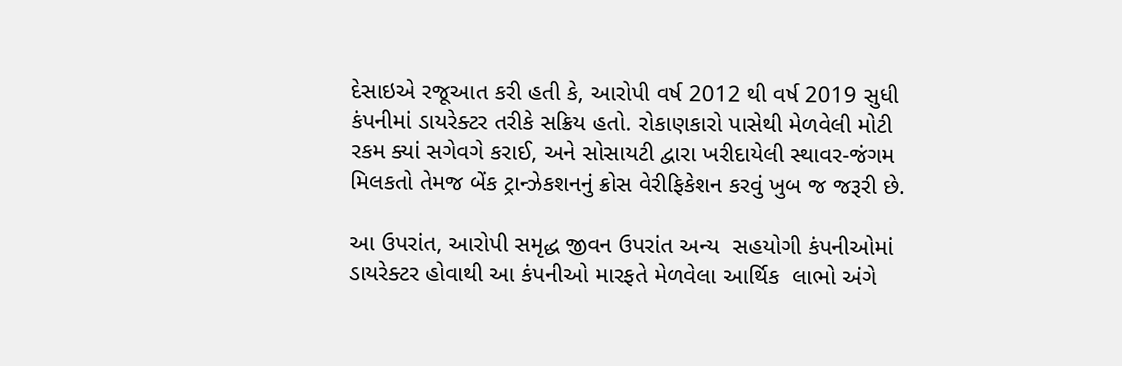દેસાઇએ રજૂઆત કરી હતી કે, આરોપી વર્ષ 2012 થી વર્ષ 2019 સુધી કંપનીમાં ડાયરેક્ટર તરીકે સક્રિય હતો. રોકાણકારો પાસેથી મેળવેલી મોટી રકમ ક્યાં સગેવગે કરાઈ, અને સોસાયટી દ્વારા ખરીદાયેલી સ્થાવર-જંગમ મિલકતો તેમજ બેંક ટ્રાન્ઝેકશનનું ક્રોસ વેરીફિકેશન કરવું ખુબ જ જરૂરી છે.

આ ઉપરાંત, આરોપી સમૃદ્ધ જીવન ઉપરાંત અન્ય  સહયોગી કંપનીઓમાં ડાયરેક્ટર હોવાથી આ કંપનીઓ મારફતે મેળવેલા આર્થિક  લાભો અંગે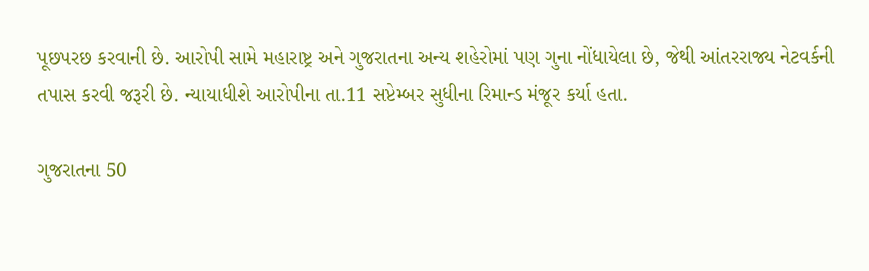પૂછપરછ કરવાની છે. આરોપી સામે મહારાષ્ટ્ર અને ગુજરાતના અન્ય શહેરોમાં પણ ગુના નોંધાયેલા છે, જેથી આંતરરાજ્ય નેટવર્કની તપાસ કરવી જરૂરી છે. ન્યાયાધીશે આરોપીના તા.11 સપ્ટેમ્બર સુધીના રિમાન્ડ મંજૂર કર્યા હતા.

ગુજરાતના 50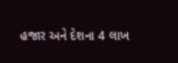હજાર અને દેશના 4 લાખ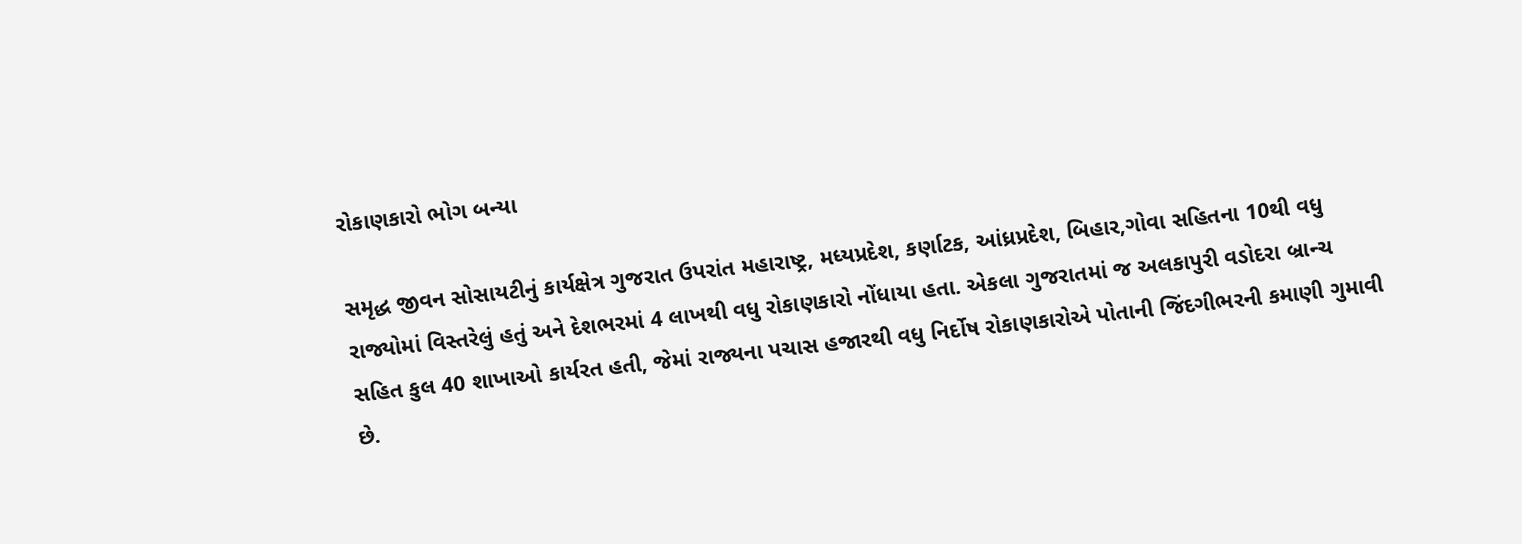રોકાણકારો ભોગ બન્યા

સમૃદ્ધ જીવન સોસાયટીનું કાર્યક્ષેત્ર ગુજરાત ઉપરાંત મહારાષ્ટ્ર, મધ્યપ્રદેશ, કર્ણાટક, આંધ્રપ્રદેશ, બિહાર,ગોવા સહિતના 10થી વધુ રાજ્યોમાં વિસ્તરેલું હતું અને દેશભરમાં 4 લાખથી વધુ રોકાણકારો નોંધાયા હતા. એકલા ગુજરાતમાં જ અલકાપુરી વડોદરા બ્રાન્ચ સહિત કુલ 40 શાખાઓ કાર્યરત હતી, જેમાં રાજ્યના પચાસ હજારથી વધુ નિર્દોષ રોકાણકારોએ પોતાની જિંદગીભરની કમાણી ગુમાવી છે.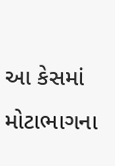આ કેસમાં મોટાભાગના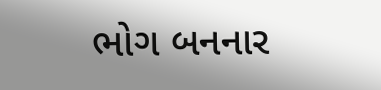ભોગ બનનાર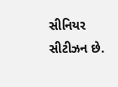સીનિયર સીટીઝન છે.